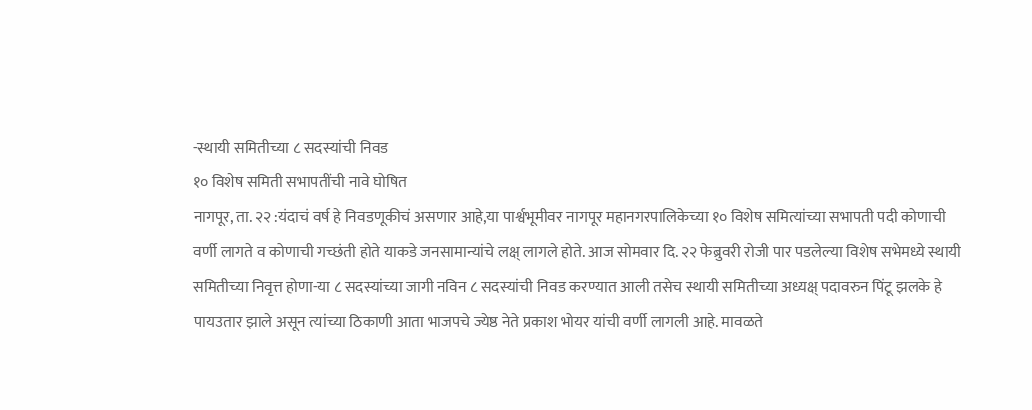-स्थायी समितीच्या ८ सदस्यांची निवड
१० विशेष समिती सभापतींची नावे घोषित
नागपूर, ता. २२ :यंदाचं वर्ष हे निवडणूकीचं असणार आहे,या पार्श्वभूमीवर नागपूर महानगरपालिकेच्या १० विशेष समित्यांच्या सभापती पदी कोणाची वर्णी लागते व कोणाची गच्छंती होते याकडे जनसामान्यांचे लक्ष् लागले होते. आज सोमवार दि. २२ फेब्रुवरी रोजी पार पडलेल्या विशेष सभेमध्ये स्थायी समितीच्या निवृत्त होणा-या ८ सदस्यांच्या जागी नविन ८ सदस्यांची निवड करण्यात आली तसेच स्थायी समितीच्या अध्यक्ष् पदावरुन पिंटू झलके हे पायउतार झाले असून त्यांच्या ठिकाणी आता भाजपचे ज्येष्ठ नेते प्रकाश भोयर यांची वर्णी लागली आहे. मावळते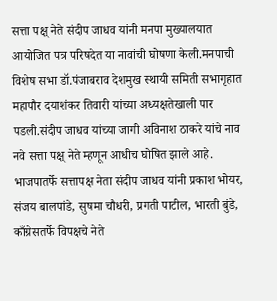सत्ता पक्ष् नेते संदीप जाधव यांनी मनपा मुख्यालयात आयोजित पत्र परिषदेत या नावांची घोषणा केली.मनपाची विशेष सभा डॉ.पंजाबराव देशमुख स्थायी समिती सभागृहात महापौर दयाशंकर तिवारी यांच्या अध्यक्षतेखाली पार पडली.संदीप जाधव यांच्या जागी अविनाश ठाकरे यांचे नाव नवे सत्ता पक्ष् नेते म्हणून आधीच घोषित झाले आहे.
भाजपातर्फे सत्तापक्ष नेता संदीप जाधव यांनी प्रकाश भोयर, संजय बालपांडे, सुषमा चौधरी, प्रगती पाटील, भारती बुंडे, काँग्रेसतर्फे विपक्षचे नेते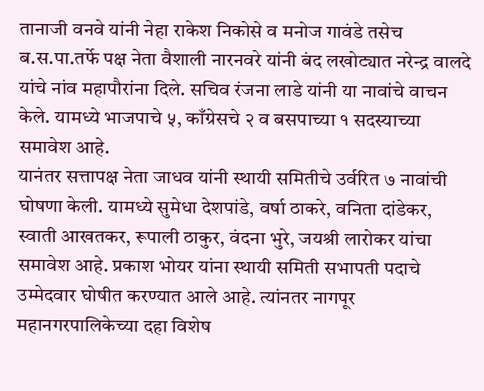तानाजी वनवे यांनी नेहा राकेश निकोसे व मनोज गावंडे तसेच ब.स.पा.तर्फे पक्ष नेता वैशाली नारनवरे यांनी बंद लखोट्यात नरेन्द्र वालदे यांचे नांव महापौरांना दिले. सचिव रंजना लाडे यांनी या नावांचे वाचन केले. यामध्ये भाजपाचे ५, काँग्रेसचे २ व बसपाच्या १ सदस्याच्या समावेश आहे.
यानंतर सत्तापक्ष नेता जाधव यांनी स्थायी समितीचे उर्वरित ७ नावांची घोषणा केली. यामध्ये सुमेधा देशपांडे, वर्षा ठाकरे, वनिता दांडेकर, स्वाती आखतकर, रूपाली ठाकुर, वंदना भुरे, जयश्री लारोकर यांचा समावेश आहे. प्रकाश भोयर यांना स्थायी समिती सभापती पदाचे उम्मेदवार घोषीत करण्यात आले आहे. त्यांनतर नागपूर महानगरपालिकेच्या दहा विशेष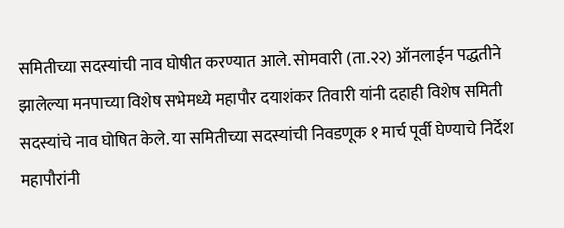समितीच्या सदस्यांची नाव घोषीत करण्यात आले. सोमवारी (ता.२२) ऑनलाईन पद्धतीने झालेल्या मनपाच्या विशेष सभेमध्ये महापौर दयाशंकर तिवारी यांनी दहाही विशेष समिती सदस्यांचे नाव घोषित केले. या समितीच्या सदस्यांची निवडणूक १ मार्च पूर्वी घेण्याचे निर्देश महापौरांनी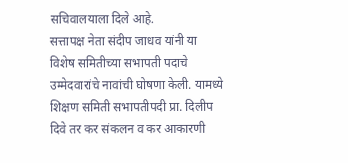सचिवालयाला दिले आहे.
सत्तापक्ष नेता संदीप जाधव यांनी या विशेष समितीच्या सभापती पदाचे उम्मेदवारांचे नावांची घोषणा केली. यामध्ये शिक्षण समिती सभापतीपदी प्रा. दिलीप दिवे तर कर संकलन व कर आकारणी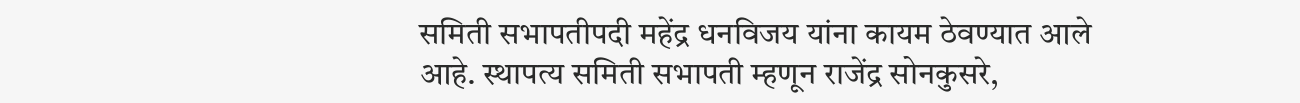समिती सभापतीपदी महेंद्र धनविजय यांना कायम ठेवण्यात आले आहे. स्थापत्य समिती सभापती म्हणून राजेंद्र सोनकुसरे,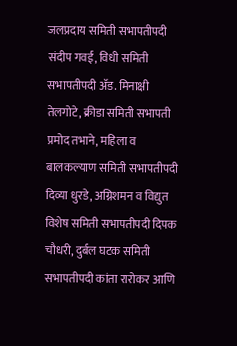जलप्रदाय समिती सभापतीपदी संदीप गवई, विधी समिती सभापतीपदी ॲड. मिनाक्षी तेलगोटे, क्रीडा समिती सभापती प्रमोद तभाने, महिला व बालकल्याण समिती सभापतीपदी दिव्या धुरडे, अग्निशमन व विद्युत विशेष समिती सभापतीपदी दिपक चौधरी, दुर्बल घटक समिती सभापतीपदी कांता रारोकर आणि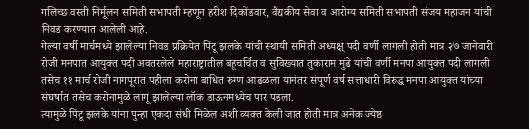गलिच्छ वस्ती निर्मूलन समिती सभापती म्हणून हरीश दिकोंडवार, वैद्यकीय सेवा व आरोग्य समिती सभापती संजय महाजन यांची निवड करण्यात आलेली आहे.
गेल्या वर्षी मार्चमध्ये झालेल्या निवड प्रक्रियेत पिंटू झलके यांची स्थायी समिती अध्यक्ष् पदी वर्णी लागली होती मात्र २७ जानेवारी रोजी मनपात आयुक्त पदी अवतरलेले महाराष्ट्रातील बहूचर्चित व सुविख्यात तुकाराम मुंढे यांची वर्णी मनपा आयुक्त पदी लागली तसेच ११ मार्च रोजी नागपूरात पहीला करोना बाधित रुग्ण आढळला यानंतर संपूर्ण वर्ष सत्ताधारी विरुद्ध मनपा आयुक्त यांच्या संघर्षात तसेच करोनामुळे लागू झालेल्या लॉक डाऊनमध्येच पार पडला.
त्यामुळे पिंटू झलके यांना पुन्हा एकदा संधी मिळेल अशी व्यक्त केली जात होती मात्र अनेक ज्येष्ठ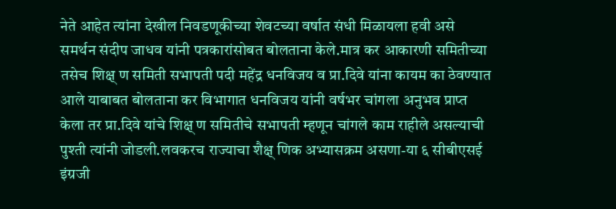नेते आहेत त्यांना देखील निवडणूकीच्या शेवटच्या वर्षात संधी मिळायला हवी असे समर्थन संदीप जाधव यांनी पत्रकारांसोबत बोलताना केले.मात्र कर आकारणी समितीच्या तसेच शिक्ष् ण समिती सभापती पदी महेंद्र धनविजय व प्रा.दिवे यांना कायम का ठेवण्यात आले याबाबत बोलताना कर विभागात धनविजय यांनी वर्षभर चांगला अनुभव प्राप्त केला तर प्रा.दिवे यांचे शिक्ष् ण समितीचे सभापती म्हणून चांगले काम राहीले असल्याची पुश्ती त्यांनी जोडली.लवकरच राज्याचा शैक्ष् णिक अभ्यासक्रम असणा-या ६ सीबीएसई इंग्रजी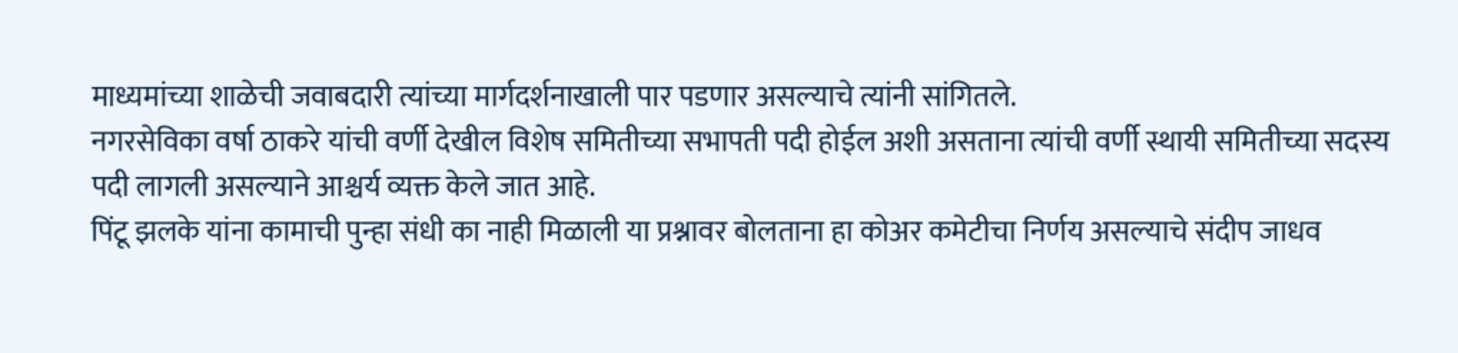माध्यमांच्या शाळेची जवाबदारी त्यांच्या मार्गदर्शनाखाली पार पडणार असल्याचे त्यांनी सांगितले.
नगरसेविका वर्षा ठाकरे यांची वर्णी देखील विशेष समितीच्या सभापती पदी होईल अशी असताना त्यांची वर्णी स्थायी समितीच्या सदस्य पदी लागली असल्याने आश्चर्य व्यक्त केले जात आहे.
पिंटू झलके यांना कामाची पुन्हा संधी का नाही मिळाली या प्रश्नावर बोलताना हा कोअर कमेटीचा निर्णय असल्याचे संदीप जाधव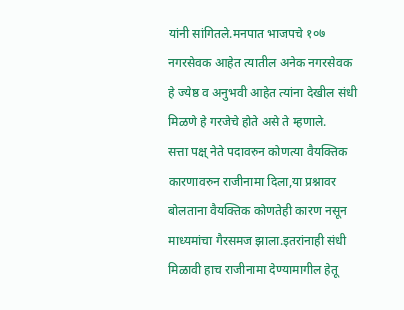यांनी सांगितले.मनपात भाजपचे १०७ नगरसेवक आहेत त्यातील अनेक नगरसेवक हे ज्येष्ठ व अनुभवी आहेत त्यांना देखील संधी मिळणे हे गरजेचे होते असे ते म्हणाले.
सत्ता पक्ष् नेते पदावरुन कोणत्या वैयक्तिक कारणावरुन राजीनामा दिला,या प्रश्नावर बोलताना वैयक्तिक कोणतेही कारण नसून माध्यमांचा गैरसमज झाला.इतरांनाही संधी मिळावी हाच राजीनामा देण्यामागील हेतू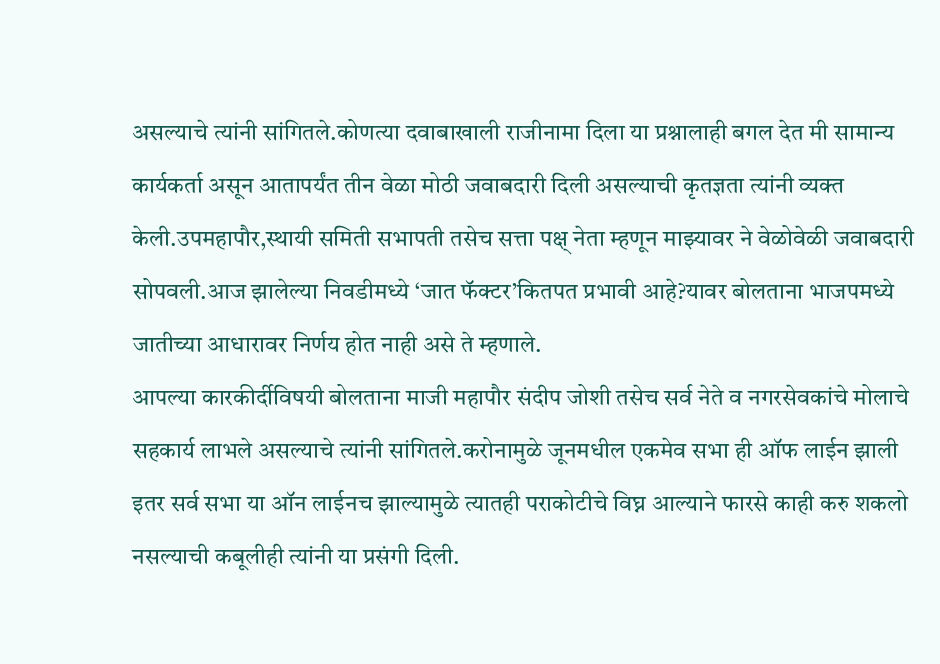असल्याचे त्यांनी सांगितले.कोणत्या दवाबाखाली राजीनामा दिला या प्रश्नालाही बगल देत मी सामान्य कार्यकर्ता असून आतापर्यंत तीन वेळा मोठी जवाबदारी दिली असल्याची कृतज्ञता त्यांनी व्यक्त केली.उपमहापौर,स्थायी समिती सभापती तसेच सत्ता पक्ष् नेता म्हणून माझ्यावर ने वेळोवेळी जवाबदारी सोपवली.आज झालेल्या निवडीमध्ये ‘जात फॅक्टर’कितपत प्रभावी आहे?यावर बोलताना भाजपमध्ये जातीच्या आधारावर निर्णय होत नाही असे ते म्हणाले.
आपल्या कारकीर्दीविषयी बोलताना माजी महापौर संदीप जोशी तसेच सर्व नेते व नगरसेवकांचे मोलाचे सहकार्य लाभले असल्याचे त्यांनी सांगितले.करोनामुळे जूनमधील एकमेव सभा ही ऑफ लाईन झाली इतर सर्व सभा या ऑन लाईनच झाल्यामुळे त्यातही पराकोटीचे विघ्न आल्याने फारसे काही करु शकलो नसल्याची कबूलीही त्यांनी या प्रसंगी दिली.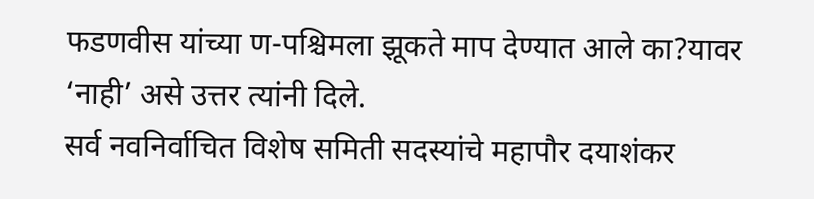फडणवीस यांच्या ण-पश्चिमला झूकते माप देण्यात आले का?यावर ‘नाही’ असे उत्तर त्यांनी दिले.
सर्व नवनिर्वाचित विशेष समिती सदस्यांचे महापौर दयाशंकर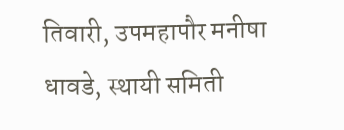तिवारी, उपमहापौर मनीषा धावडे, स्थायी समिती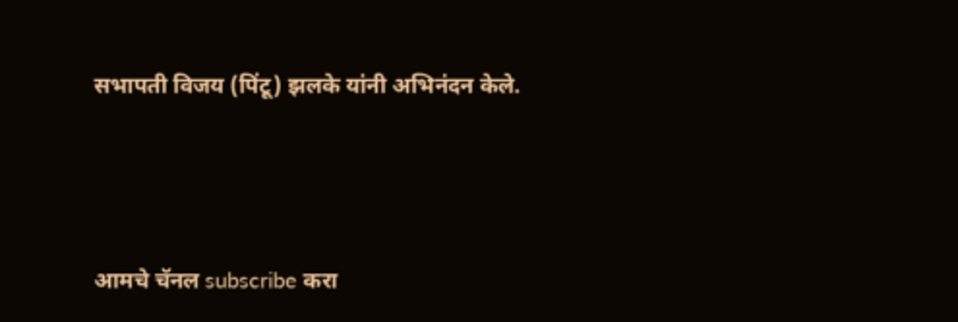सभापती विजय (पिंटू) झलके यांनी अभिनंदन केले.




आमचे चॅनल subscribe करा